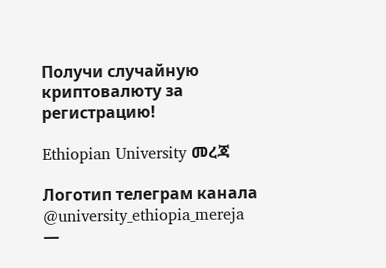Получи случайную криптовалюту за регистрацию!

Ethiopian University መረጃ

Логотип телеграм канала @university_ethiopia_mereja —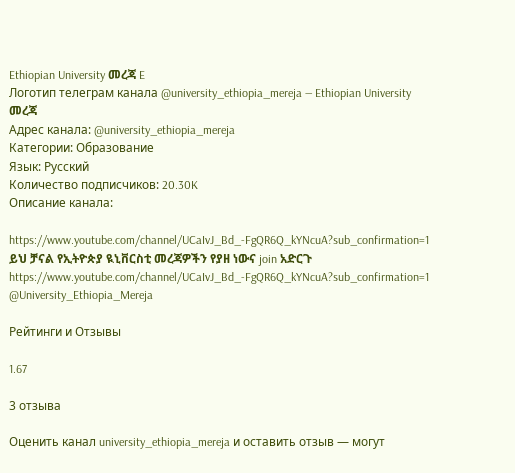Ethiopian University መረጃ E
Логотип телеграм канала @university_ethiopia_mereja — Ethiopian University መረጃ
Адрес канала: @university_ethiopia_mereja
Категории: Образование
Язык: Русский
Количество подписчиков: 20.30K
Описание канала:

https://www.youtube.com/channel/UCaIvJ_Bd_-FgQR6Q_kYNcuA?sub_confirmation=1
ይህ ቻናል የኢትዮጵያ ዪኒቨርስቲ መረጃዎችን የያዘ ነውና join አድርጉ
https://www.youtube.com/channel/UCaIvJ_Bd_-FgQR6Q_kYNcuA?sub_confirmation=1
@University_Ethiopia_Mereja

Рейтинги и Отзывы

1.67

3 отзыва

Оценить канал university_ethiopia_mereja и оставить отзыв — могут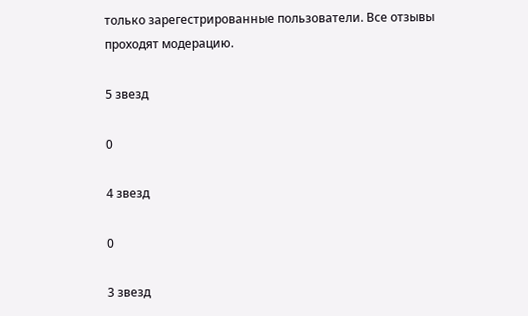только зарегестрированные пользователи. Все отзывы проходят модерацию.

5 звезд

0

4 звезд

0

3 звезд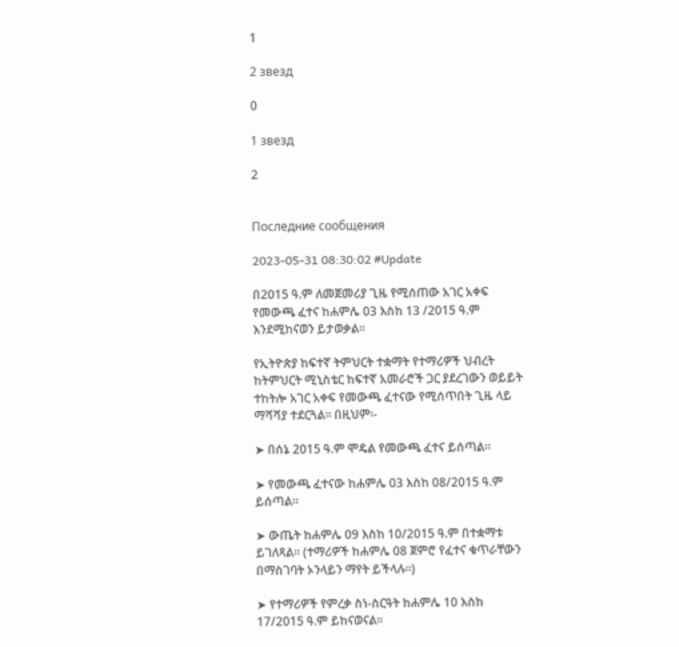1

2 звезд

0

1 звезд

2


Последние сообщения

2023-05-31 08:30:02 #Update

በ2015 ዓ.ም ለመጀመሪያ ጊዜ የሚሰጠው አገር አቀፍ የመውጫ ፈተና ከሐምሌ 03 እስከ 13 /2015 ዓ.ም እንደሚከናወን ይታወቃል፡፡

የኢትዮጵያ ከፍተኛ ትምህርት ተቋማት የተማሪዎች ህብረት ከትምህርት ሚኒስቴር ከፍተኛ አመራሮች ጋር ያደረገውን ወይይት ተከትሎ አገር አቀፍ የመውጫ ፈተናው የሚሰጥበት ጊዜ ላይ ማሻሻያ ተደርጓል፡፡ በዚህም፡-

➤ በሰኔ 2015 ዓ.ም ሞዴል የመውጫ ፈተና ይሰጣል።

➤ የመውጫ ፈተናው ከሐምሌ 03 እስከ 08/2015 ዓ.ም ይሰጣል፡፡

➤ ውጤት ከሐምሌ 09 እስከ 10/2015 ዓ.ም በተቋማቱ ይገለጻል፡፡ (ተማሪዎች ከሐምሌ 08 ጀምሮ የፈተና ቁጥራቸውን በማስገባት ኦንላይን ማየት ይችላሉ።)

➤ የተማሪዎች የምረቃ ስነ-ስርዓት ከሐምሌ 10 እስከ 17/2015 ዓ.ም ይከናወናል፡፡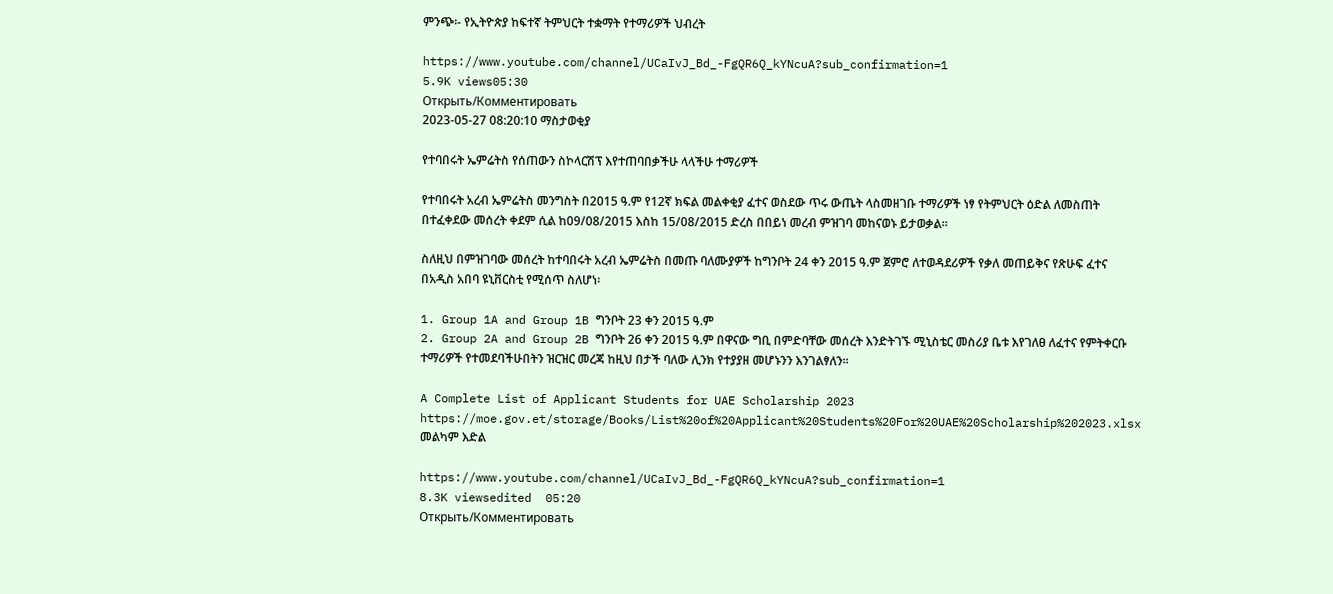ምንጭ፡- የኢትዮጵያ ከፍተኛ ትምህርት ተቋማት የተማሪዎች ህብረት

https://www.youtube.com/channel/UCaIvJ_Bd_-FgQR6Q_kYNcuA?sub_confirmation=1
5.9K views05:30
Открыть/Комментировать
2023-05-27 08:20:10 ማስታወቂያ

የተባበሩት ኤምሬትስ የሰጠውን ስኮላርሽፕ እየተጠባበቃችሁ ላላችሁ ተማሪዎች

የተባበሩት አረብ ኤምሬትስ መንግስት በ2015 ዓ.ም የ12ኛ ክፍል መልቀቂያ ፈተና ወስደው ጥሩ ውጤት ላስመዘገቡ ተማሪዎች ነፃ የትምህርት ዕድል ለመስጠት በተፈቀደው መሰረት ቀደም ሲል ከ09/08/2015 እስከ 15/08/2015 ድረስ በበይነ መረብ ምዝገባ መከናወኑ ይታወቃል፡፡

ስለዚህ በምዝገባው መሰረት ከተባበሩት አረብ ኤምሬትስ በመጡ ባለሙያዎች ከግንቦት 24 ቀን 2015 ዓ.ም ጀምሮ ለተወዳደሪዎች የቃለ መጠይቅና የጽሁፍ ፈተና በአዲስ አበባ ዩኒቨርስቲ የሚሰጥ ስለሆነ፡

1. Group 1A and Group 1B ግንቦት 23 ቀን 2015 ዓ.ም
2. Group 2A and Group 2B ግንቦት 26 ቀን 2015 ዓ.ም በዋናው ግቢ በምድባቸው መሰረት እንድትገኙ ሚኒስቴር መስሪያ ቤቱ እየገለፀ ለፈተና የምትቀርቡ ተማሪዎች የተመደባችሁበትን ዝርዝር መረጃ ከዚህ በታች ባለው ሊንክ የተያያዘ መሆኑንን እንገልፃለን፡፡

A Complete List of Applicant Students for UAE Scholarship 2023 https://moe.gov.et/storage/Books/List%20of%20Applicant%20Students%20For%20UAE%20Scholarship%202023.xlsx
መልካም እድል

https://www.youtube.com/channel/UCaIvJ_Bd_-FgQR6Q_kYNcuA?sub_confirmation=1
8.3K viewsedited  05:20
Открыть/Комментировать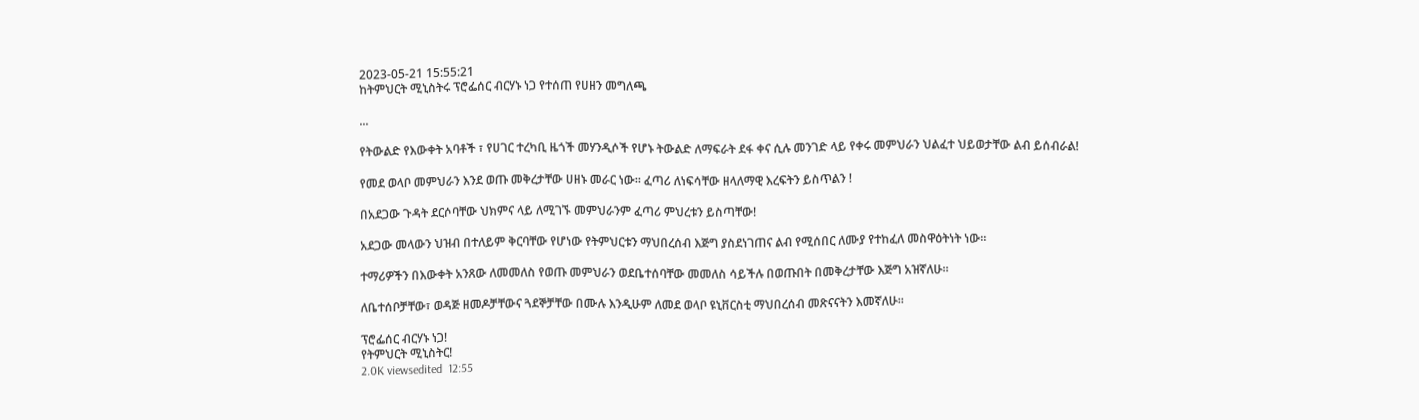2023-05-21 15:55:21
ከትምህርት ሚኒስትሩ ፕሮፌሰር ብርሃኑ ነጋ የተሰጠ የሀዘን መግለጫ

...

የትውልድ የእውቀት አባቶች ፣ የሀገር ተረካቢ ዜጎች መሃንዲሶች የሆኑ ትውልድ ለማፍራት ደፋ ቀና ሲሉ መንገድ ላይ የቀሩ መምህራን ህልፈተ ህይወታቸው ልብ ይሰብራል!

የመደ ወላቦ መምህራን እንደ ወጡ መቅረታቸው ሀዘኑ መራር ነው። ፈጣሪ ለነፍሳቸው ዘላለማዊ እረፍትን ይስጥልን !

በአደጋው ጉዳት ደርሶባቸው ህክምና ላይ ለሚገኙ መምህራንም ፈጣሪ ምህረቱን ይስጣቸው!

አደጋው መላውን ህዝብ በተለይም ቅርባቸው የሆነው የትምህርቱን ማህበረሰብ እጅግ ያስደነገጠና ልብ የሚሰበር ለሙያ የተከፈለ መስዋዕትነት ነው።

ተማሪዎችን በእውቀት አንጸው ለመመለስ የወጡ መምህራን ወደቤተሰባቸው መመለስ ሳይችሉ በወጡበት በመቅረታቸው እጅግ አዝኛለሁ።

ለቤተሰቦቻቸው፣ ወዳጅ ዘመዶቻቸውና ጓደኞቻቸው በሙሉ እንዲሁም ለመደ ወላቦ ዩኒቨርስቲ ማህበረሰብ መጽናናትን እመኛለሁ።

ፕሮፌሰር ብርሃኑ ነጋ!
የትምህርት ሚኒስትር!
2.0K viewsedited  12:55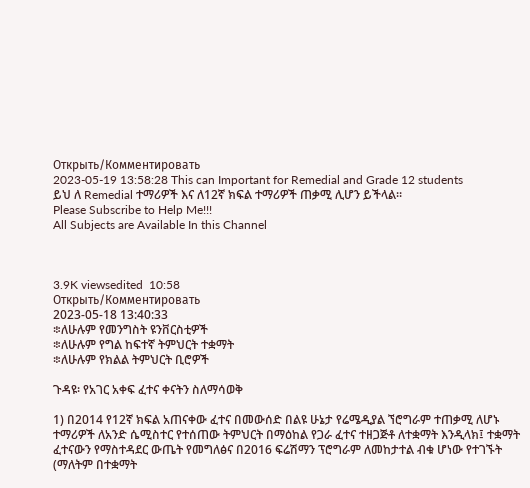Открыть/Комментировать
2023-05-19 13:58:28 This can Important for Remedial and Grade 12 students
ይህ ለ Remedial ተማሪዎች እና ለ12ኛ ክፍል ተማሪዎች ጠቃሚ ሊሆን ይችላል።
Please Subscribe to Help Me!!!
All Subjects are Available In this Channel



3.9K viewsedited  10:58
Открыть/Комментировать
2023-05-18 13:40:33
፨ለሁሉም የመንግስት ዩንቨርስቲዎች
፨ለሁሉም የግል ከፍተኛ ትምህርት ተቋማት
፨ለሁሉም የክልል ትምህርት ቢሮዎች

ጉዳዩ፡ የአገር አቀፍ ፈተና ቀናትን ስለማሳወቅ

1) በ2014 የ12ኛ ክፍል አጠናቀው ፈተና በመውሰድ በልዩ ሁኔታ የሬሜዲያል ኘሮግራም ተጠቃሚ ለሆኑ ተማሪዎች ለአንድ ሴሚስተር የተሰጠው ትምህርት በማዕከል የጋራ ፈተና ተዘጋጅቶ ለተቋማት እንዲላክ፤ ተቋማት ፈተናውን የማስተዳደር ውጤት የመግለፅና በ2016 ፍሬሽማን ፕሮግራም ለመከታተል ብቁ ሆነው የተገኙት (ማለትም በተቋማት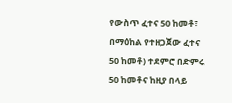የውስጥ ፈተና 50 ከመቶ፣ በማዕከል የተዘጋጀው ፈተና 50 ከመቶ) ተደምሮ በድምሩ 50 ከመቶና ከዚያ በላይ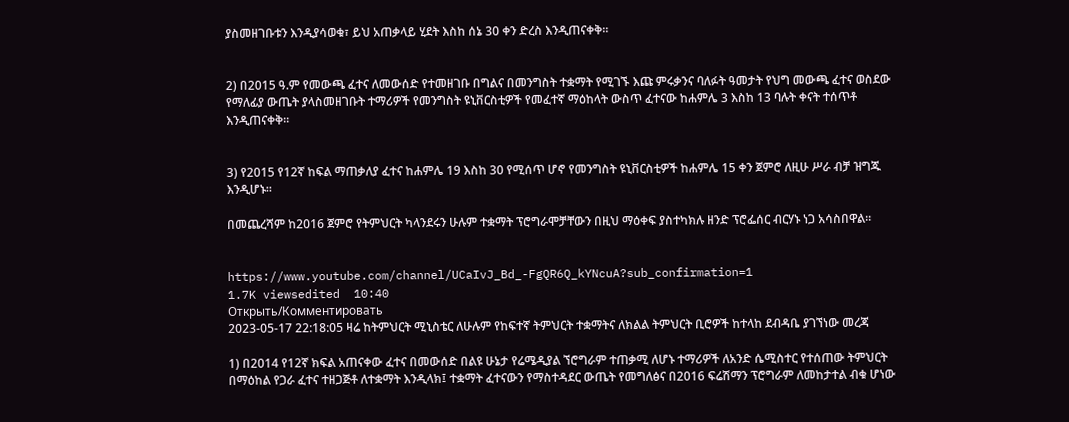ያስመዘገቡቱን እንዲያሳወቁ፣ ይህ አጠቃላይ ሂደት እስከ ሰኔ 30 ቀን ድረስ እንዲጠናቀቅ።


2) በ2015 ዓ.ም የመውጫ ፈተና ለመውሰድ የተመዘገቡ በግልና በመንግስት ተቋማት የሚገኙ እጩ ምሩቃንና ባለፉት ዓመታት የህግ መውጫ ፈተና ወስደው የማለፊያ ውጤት ያላስመዘገቡት ተማሪዎች የመንግስት ዩኒቨርስቲዎች የመፈተኛ ማዕከላት ውስጥ ፈተናው ከሐምሌ 3 እስከ 13 ባሉት ቀናት ተሰጥቶ እንዲጠናቀቅ።


3) የ2015 የ12ኛ ከፍል ማጠቃለያ ፈተና ከሐምሌ 19 እስከ 30 የሚሰጥ ሆኖ የመንግስት ዩኒቨርስቲዎች ከሐምሌ 15 ቀን ጀምሮ ለዚሁ ሥራ ብቻ ዝግጁ እንዲሆኑ።

በመጨረሻም ከ2016 ጀምሮ የትምህርት ካላንደሩን ሁሉም ተቋማት ፕሮግራሞቻቸውን በዚህ ማዕቀፍ ያስተካክሉ ዘንድ ፕሮፌሰር ብርሃኑ ነጋ አሳስበዋል።


https://www.youtube.com/channel/UCaIvJ_Bd_-FgQR6Q_kYNcuA?sub_confirmation=1
1.7K viewsedited  10:40
Открыть/Комментировать
2023-05-17 22:18:05 ዛሬ ከትምህርት ሚኒስቴር ለሁሉም የከፍተኛ ትምህርት ተቋማትና ለክልል ትምህርት ቢሮዎች ከተላከ ደብዳቤ ያገኘነው መረጃ

1) በ2014 የ12ኛ ክፍል አጠናቀው ፈተና በመውሰድ በልዩ ሁኔታ የሬሜዲያል ኘሮግራም ተጠቃሚ ለሆኑ ተማሪዎች ለአንድ ሴሚስተር የተሰጠው ትምህርት በማዕከል የጋራ ፈተና ተዘጋጅቶ ለተቋማት እንዲላክ፤ ተቋማት ፈተናውን የማስተዳደር ውጤት የመግለፅና በ2016 ፍሬሽማን ፕሮግራም ለመከታተል ብቁ ሆነው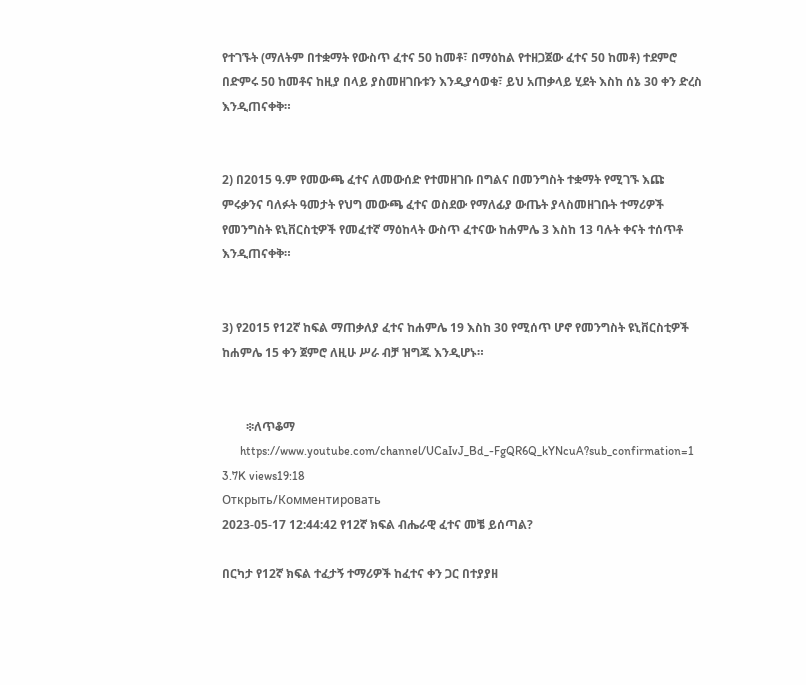የተገኙት (ማለትም በተቋማት የውስጥ ፈተና 50 ከመቶ፣ በማዕከል የተዘጋጀው ፈተና 50 ከመቶ) ተደምሮ በድምሩ 50 ከመቶና ከዚያ በላይ ያስመዘገቡቱን እንዲያሳወቁ፣ ይህ አጠቃላይ ሂደት እስከ ሰኔ 30 ቀን ድረስ እንዲጠናቀቅ።


2) በ2015 ዓ.ም የመውጫ ፈተና ለመውሰድ የተመዘገቡ በግልና በመንግስት ተቋማት የሚገኙ እጩ ምሩቃንና ባለፉት ዓመታት የህግ መውጫ ፈተና ወስደው የማለፊያ ውጤት ያላስመዘገቡት ተማሪዎች የመንግስት ዩኒቨርስቲዎች የመፈተኛ ማዕከላት ውስጥ ፈተናው ከሐምሌ 3 እስከ 13 ባሉት ቀናት ተሰጥቶ እንዲጠናቀቅ።


3) የ2015 የ12ኛ ከፍል ማጠቃለያ ፈተና ከሐምሌ 19 እስከ 30 የሚሰጥ ሆኖ የመንግስት ዩኒቨርስቲዎች ከሐምሌ 15 ቀን ጀምሮ ለዚሁ ሥራ ብቻ ዝግጁ እንዲሆኑ።


        ፨ለጥቆማ
      https://www.youtube.com/channel/UCaIvJ_Bd_-FgQR6Q_kYNcuA?sub_confirmation=1
3.7K views19:18
Открыть/Комментировать
2023-05-17 12:44:42 የ12ኛ ክፍል ብሔራዊ ፈተና መቼ ይሰጣል?

በርካታ የ12ኛ ክፍል ተፈታኝ ተማሪዎች ከፈተና ቀን ጋር በተያያዘ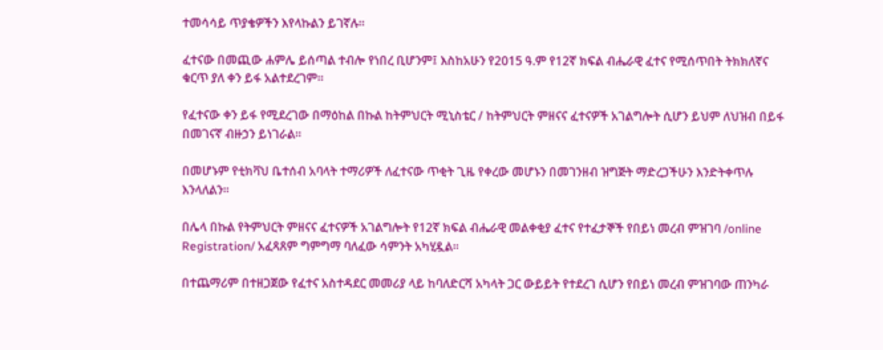ተመሳሳይ ጥያቄዎችን እየላኩልን ይገኛሉ።

ፈተናው በመጪው ሐምሌ ይሰጣል ተብሎ የነበረ ቢሆንም፤ እስከአሁን የ2015 ዓ.ም የ12ኛ ክፍል ብሔራዊ ፈተና የሚሰጥበት ትክክለኛና ቁርጥ ያለ ቀን ይፋ አልተደረገም።

የፈተናው ቀን ይፋ የሚደረገው በማዕከል በኩል ከትምህርት ሚኒስቴር / ከትምህርት ምዘናና ፈተናዎች አገልግሎት ሲሆን ይህም ለህዝብ በይፋ በመገናኛ ብዙኃን ይነገራል።

በመሆኑም የቲክቫህ ቤተሰብ አባላት ተማሪዎች ለፈተናው ጥቂት ጊዜ የቀረው መሆኑን በመገንዘብ ዝግጅት ማድረጋችሁን እንድትቀጥሉ እንላለልን።

በሌላ በኩል የትምህርት ምዘናና ፈተናዎች አገልግሎት የ12ኛ ክፍል ብሔራዊ መልቀቂያ ፈተና የተፈታኞች የበይነ መረብ ምዝገባ /online Registration/ አፈጻጸም ግምግማ ባለፈው ሳምንት አካሂዷል፡፡

በተጨማሪም በተዘጋጀው የፈተና አስተዳደር መመሪያ ላይ ከባለድርሻ አካላት ጋር ውይይት የተደረገ ሲሆን የበይነ መረብ ምዝገባው ጠንካራ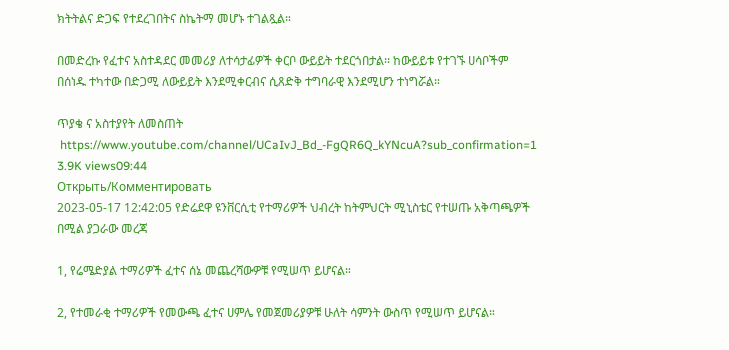ክትትልና ድጋፍ የተደረገበትና ስኬትማ መሆኑ ተገልጿል።

በመድረኩ የፈተና አስተዳደር መመሪያ ለተሳታፊዎች ቀርቦ ውይይት ተደርጎበታል፡፡ ከውይይቱ የተገኙ ሀሳቦችም በሰነዱ ተካተው በድጋሚ ለውይይት እንደሚቀርብና ሲጸድቅ ተግባራዊ እንደሚሆን ተነግሯል።

ጥያቄ ና አስተያየት ለመስጠት
 https://www.youtube.com/channel/UCaIvJ_Bd_-FgQR6Q_kYNcuA?sub_confirmation=1
3.9K views09:44
Открыть/Комментировать
2023-05-17 12:42:05 የድሬደዋ ዩንቨርሲቲ የተማሪዎች ህብረት ከትምህርት ሚኒስቴር የተሠጡ አቅጣጫዎች በሚል ያጋራው መረጃ

1, የሬሜድያል ተማሪዎች ፈተና ሰኔ መጨረሻውዎቹ የሚሠጥ ይሆናል።

2, የተመራቂ ተማሪዎች የመውጫ ፈተና ሀምሌ የመጀመሪያዎቹ ሁለት ሳምንት ውስጥ የሚሠጥ ይሆናል።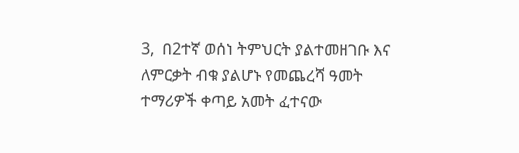3,  በ2ተኛ ወሰነ ትምህርት ያልተመዘገቡ እና ለምርቃት ብቁ ያልሆኑ የመጨረሻ ዓመት ተማሪዎች ቀጣይ አመት ፈተናው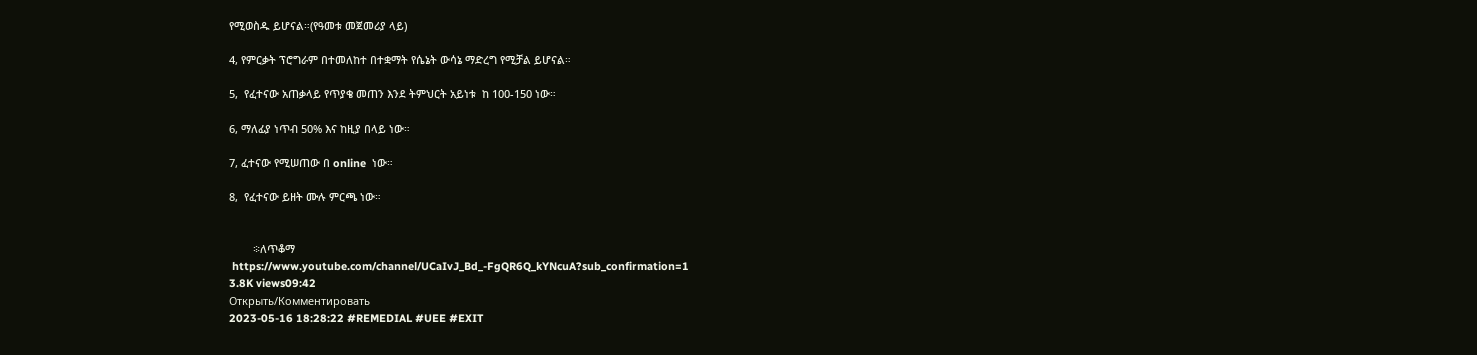የሚወስዱ ይሆናል።(የዓመቱ መጀመሪያ ላይ)

4, የምርቃት ፕሮግራም በተመለከተ በተቋማት የሴኔት ውሳኔ ማድረግ የሚቻል ይሆናል።

5,  የፈተናው አጠቃላይ የጥያቄ መጠን እንደ ትምህርት አይነቱ  ከ 100-150 ነው።

6, ማለፊያ ነጥብ 50% እና ከዚያ በላይ ነው።

7, ፈተናው የሚሠጠው በ online  ነው።

8,  የፈተናው ይዘት ሙሉ ምርጫ ነው።


        ፨ለጥቆማ
 https://www.youtube.com/channel/UCaIvJ_Bd_-FgQR6Q_kYNcuA?sub_confirmation=1
3.8K views09:42
Открыть/Комментировать
2023-05-16 18:28:22 #REMEDIAL #UEE #EXIT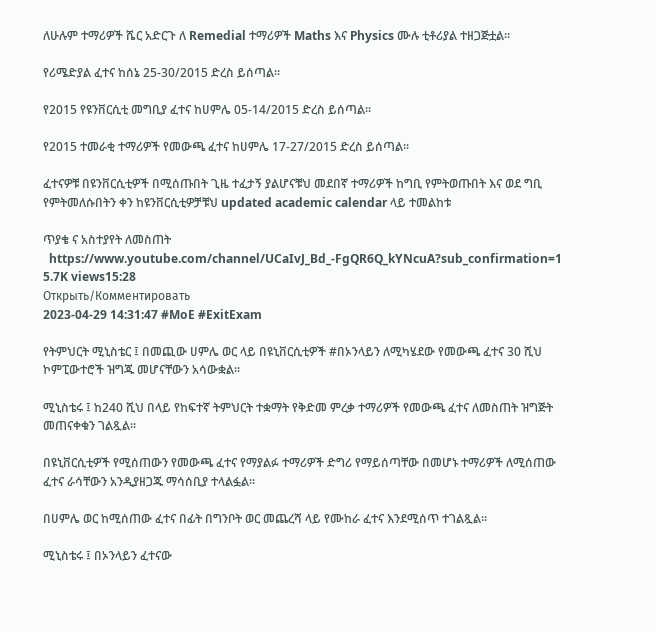ለሁሉም ተማሪዎች ሼር አድርጉ ለ Remedial ተማሪዎች Maths እና Physics ሙሉ ቲቶሪያል ተዘጋጅቷል።

የሪሜድያል ፈተና ከሰኔ 25-30/2015 ድረስ ይሰጣል።

የ2015 የዩንቨርሲቲ መግቢያ ፈተና ከሀምሌ 05-14/2015 ድረስ ይሰጣል።

የ2015 ተመራቂ ተማሪዎች የመውጫ ፈተና ከሀምሌ 17-27/2015 ድረስ ይሰጣል።

ፈተናዎቹ በዩንቨርሲቲዎች በሚሰጡበት ጊዜ ተፈታኝ ያልሆናቹህ መደበኛ ተማሪዎች ከግቢ የምትወጡበት እና ወደ ግቢ የምትመለሱበትን ቀን ከዩንቨርሲቲዎቻቹህ updated academic calendar ላይ ተመልከቱ

ጥያቄ ና አስተያየት ለመስጠት
  https://www.youtube.com/channel/UCaIvJ_Bd_-FgQR6Q_kYNcuA?sub_confirmation=1
5.7K views15:28
Открыть/Комментировать
2023-04-29 14:31:47 #MoE #ExitExam

የትምህርት ሚኒስቴር ፤ በመጪው ሀምሌ ወር ላይ በዩኒቨርሲቲዎች #በኦንላይን ለሚካሄደው የመውጫ ፈተና 30 ሺህ ኮምፒውተሮች ዝግጁ መሆናቸውን አሳውቋል።

ሚኒስቴሩ ፤ ከ240 ሺህ በላይ የከፍተኛ ትምህርት ተቋማት የቅድመ ምረቃ ተማሪዎች የመውጫ ፈተና ለመስጠት ዝግጅት መጠናቀቁን ገልጿል።

በዩኒቨርሲቲዎች የሚሰጠውን የመውጫ ፈተና የማያልፉ ተማሪዎች ድግሪ የማይሰጣቸው በመሆኑ ተማሪዎች ለሚሰጠው ፈተና ራሳቸውን አንዲያዘጋጁ ማሳሰቢያ ተላልፏል።

በሀምሌ ወር ከሚሰጠው ፈተና በፊት በግንቦት ወር መጨረሻ ላይ የሙከራ ፈተና እንደሚሰጥ ተገልጿል።

ሚኒስቴሩ ፤ በኦንላይን ፈተናው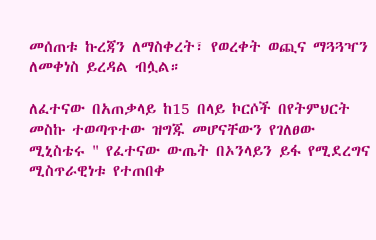መሰጠቱ ኩረጃን ለማስቀረት፣ የወረቀት ወጪና ማጓጓዣን ለመቀነስ ይረዳል ብሏል።

ለፈተናው በአጠቃላይ ከ15 በላይ ኮርሶች በየትምህርት መስኩ ተወጣጥተው ዝግጁ መሆናቸውን የገለፀው ሚኒስቴሩ " የፈተናው ውጤት በኦንላይን ይፋ የሚደረግና ሚስጥራዊነቱ የተጠበቀ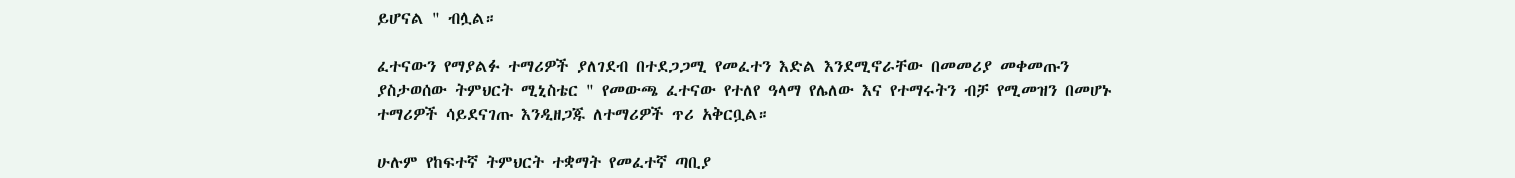ይሆናል " ብሏል።

ፈተናውን የማያልፉ ተማሪዎች ያለገደብ በተደጋጋሚ የመፈተን እድል እንደሚኖራቸው በመመሪያ መቀመጡን ያስታወሰው ትምህርት ሚኒስቴር " የመውጫ ፈተናው የተለየ ዓላማ የሌለው እና የተማሩትን ብቻ የሚመዝን በመሆኑ ተማሪዎች ሳይደናገጡ እንዲዘጋጁ ለተማሪዎች ጥሪ አቅርቧል።

ሁሉም የከፍተኛ ትምህርት ተቋማት የመፈተኛ ጣቢያ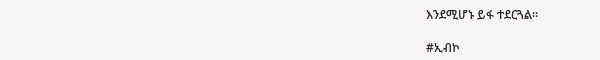እንደሚሆኑ ይፋ ተደርጓል።

#ኢብኮ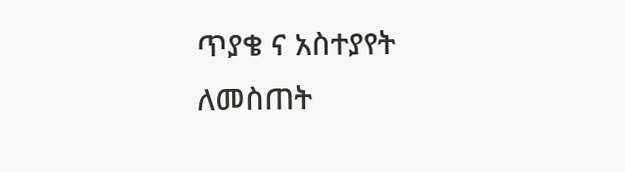ጥያቄ ና አስተያየት ለመስጠት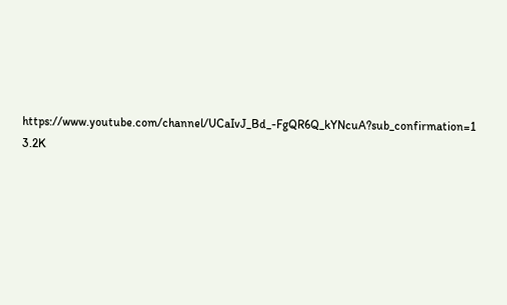https://www.youtube.com/channel/UCaIvJ_Bd_-FgQR6Q_kYNcuA?sub_confirmation=1
3.2K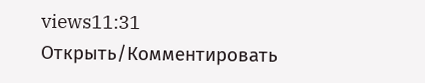views11:31
Открыть/Комментировать